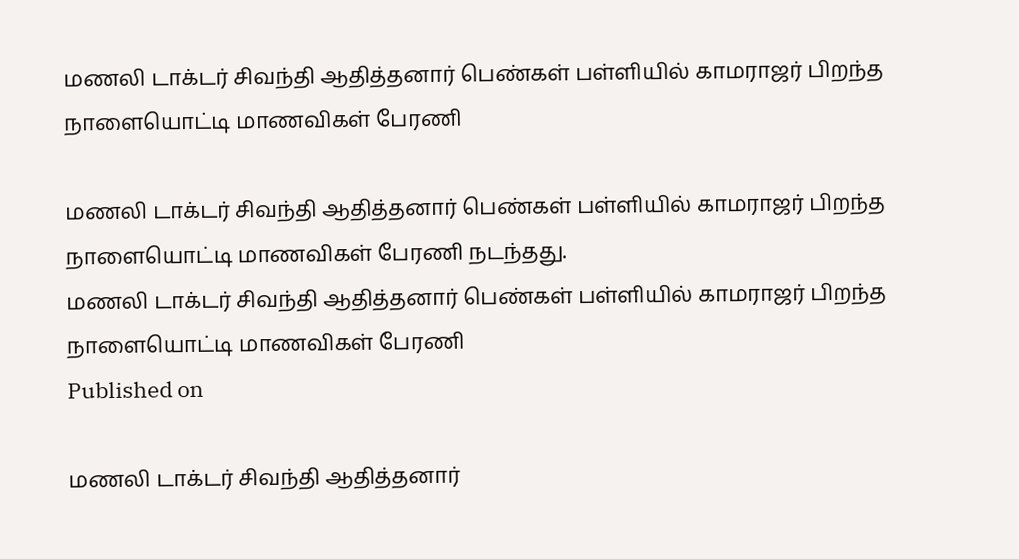மணலி டாக்டர் சிவந்தி ஆதித்தனார் பெண்கள் பள்ளியில் காமராஜர் பிறந்த நாளையொட்டி மாணவிகள் பேரணி

மணலி டாக்டர் சிவந்தி ஆதித்தனார் பெண்கள் பள்ளியில் காமராஜர் பிறந்த நாளையொட்டி மாணவிகள் பேரணி நடந்தது.
மணலி டாக்டர் சிவந்தி ஆதித்தனார் பெண்கள் பள்ளியில் காமராஜர் பிறந்த நாளையொட்டி மாணவிகள் பேரணி
Published on

மணலி டாக்டர் சிவந்தி ஆதித்தனார்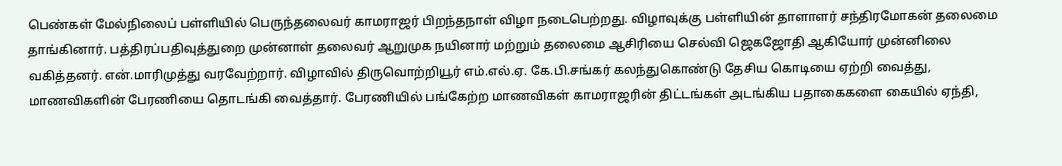பெண்கள் மேல்நிலைப் பள்ளியில் பெருந்தலைவர் காமராஜர் பிறந்தநாள் விழா நடைபெற்றது. விழாவுக்கு பள்ளியின் தாளாளர் சந்திரமோகன் தலைமை தாங்கினார். பத்திரப்பதிவுத்துறை முன்னாள் தலைவர் ஆறுமுக நயினார் மற்றும் தலைமை ஆசிரியை செல்வி ஜெகஜோதி ஆகியோர் முன்னிலை வகித்தனர். என்.மாரிமுத்து வரவேற்றார். விழாவில் திருவொற்றியூர் எம்.எல்.ஏ. கே.பி.சங்கர் கலந்துகொண்டு தேசிய கொடியை ஏற்றி வைத்து, மாணவிகளின் பேரணியை தொடங்கி வைத்தார். பேரணியில் பங்கேற்ற மாணவிகள் காமராஜரின் திட்டங்கள் அடங்கிய பதாகைகளை கையில் ஏந்தி,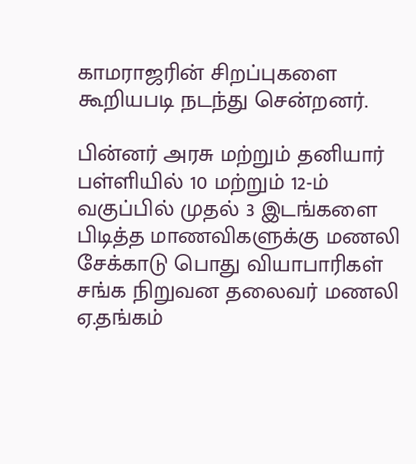காமராஜரின் சிறப்புகளை கூறியபடி நடந்து சென்றனர்.

பின்னர் அரசு மற்றும் தனியார் பள்ளியில் 10 மற்றும் 12-ம் வகுப்பில் முதல் 3 இடங்களை பிடித்த மாணவிகளுக்கு மணலி சேக்காடு பொது வியாபாரிகள் சங்க நிறுவன தலைவர் மணலி ஏ.தங்கம்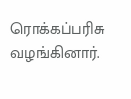ரொக்கப்பரிசு வழங்கினார்.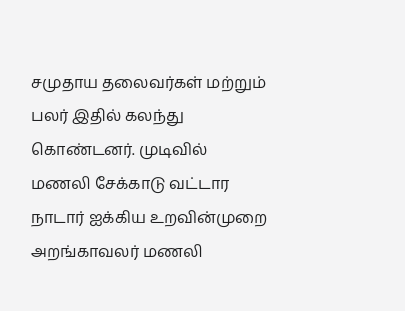சமுதாய தலைவர்கள் மற்றும் பலர் இதில் கலந்து கொண்டனர். முடிவில் மணலி சேக்காடு வட்டார நாடார் ஐக்கிய உறவின்முறை அறங்காவலர் மணலி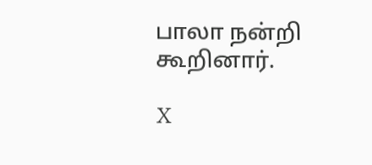பாலா நன்றி கூறினார்.

X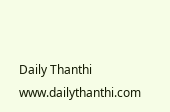Daily Thanthi
www.dailythanthi.com